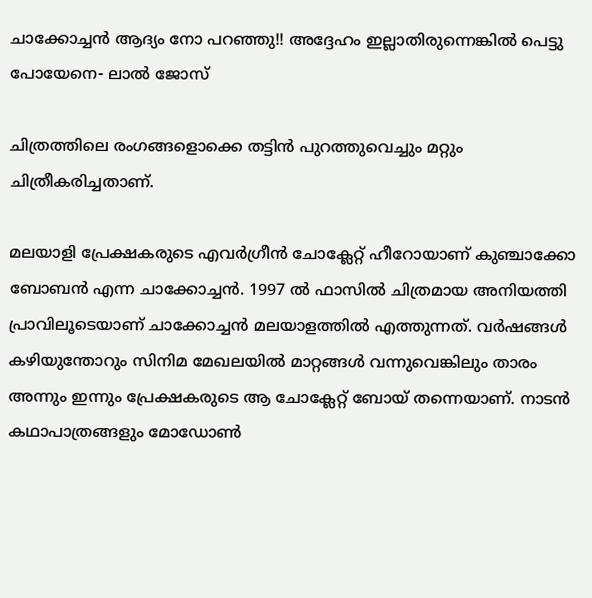ചാക്കോച്ചൻ ആദ്യം നോ പറഞ്ഞു!! അദ്ദേഹം ഇല്ലാതിരുന്നെങ്കിൽ പെട്ടു പോയേനെ- ലാൽ ജോസ്

ചിത്രത്തിലെ രംഗങ്ങളൊക്കെ തട്ടിൻ പുറത്തുവെച്ചും മറ്റും ചിത്രീകരിച്ചതാണ്.

മലയാളി പ്രേക്ഷകരുടെ എവർഗ്രീൻ ചോക്ലേറ്റ് ഹീറോയാണ് കുഞ്ചാക്കോ ബോബൻ എന്ന ചാക്കോച്ചൻ. 1997 ൽ ഫാസിൽ ചിത്രമായ അനിയത്തി പ്രാവിലൂടെയാണ് ചാക്കോച്ചൻ മലയാളത്തിൽ എത്തുന്നത്. വർഷങ്ങൾ കഴിയുന്തോറും സിനിമ മേഖലയിൽ മാറ്റങ്ങൾ വന്നുവെങ്കിലും താരം അന്നും ഇന്നും പ്രേക്ഷകരുടെ ആ ചോക്ലേറ്റ് ബോയ് തന്നെയാണ്. നാടൻ കഥാപാത്രങ്ങളും മോഡോൺ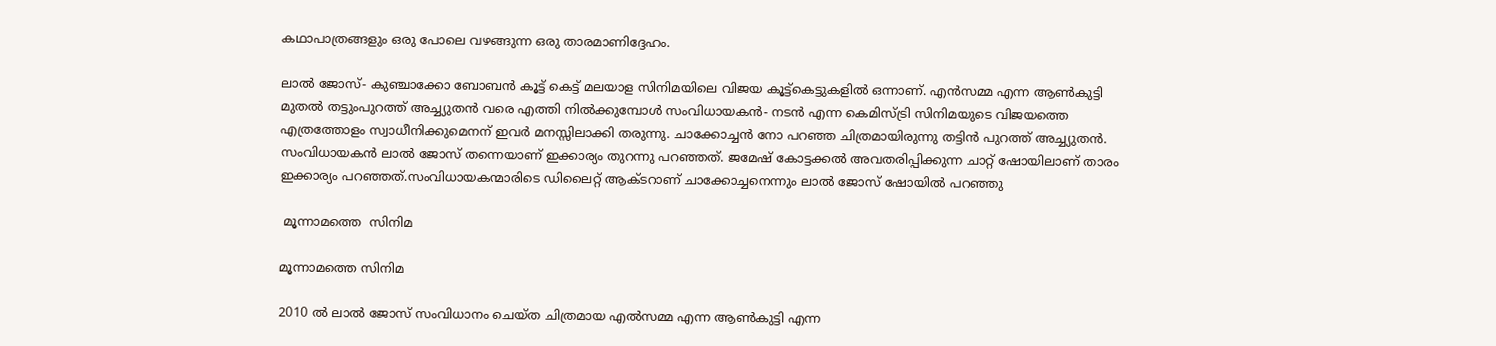കഥാപാത്രങ്ങളും ഒരു പോലെ വഴങ്ങുന്ന ഒരു താരമാണിദ്ദേഹം.

ലാൽ ജോസ്- കുഞ്ചാക്കോ ബോബൻ കൂട്ട് കെട്ട് മലയാള സിനിമയിലെ വിജയ കൂട്ട്കെട്ടുകളിൽ ഒന്നാണ്. എൻസമ്മ എന്ന ആൺകുട്ടി മുതൽ തട്ടുംപുറത്ത് അച്ച്യുതൻ വരെ എത്തി നിൽക്കുമ്പോൾ സംവിധായകൻ- നടൻ എന്ന കെമിസ്ട്രി സിനിമയുടെ വിജയത്തെ എത്രത്തോളം സ്വാധീനിക്കുമെനന് ഇവർ മനസ്സിലാക്കി തരുന്നു. ചാക്കോച്ചൻ നോ പറഞ്ഞ ചിത്രമായിരുന്നു തട്ടിൻ പുറത്ത് അച്ച്യുതൻ. സംവിധായകൻ ലാൽ ജോസ് തന്നെയാണ് ഇക്കാര്യം തുറന്നു പറഞ്ഞത്. ജമേഷ് കോട്ടക്കൽ അവതരിപ്പിക്കുന്ന ചാറ്റ് ഷോയിലാണ് താരം ഇക്കാര്യം പറഞ്ഞത്.സംവിധായകന്മാരിടെ ഡിലൈറ്റ് ആക്ടറാണ് ചാക്കോച്ചനെന്നും ലാൽ ജോസ് ഷോയിൽ പറഞ്ഞു

 മൂന്നാമത്തെ  സിനിമ

മൂന്നാമത്തെ സിനിമ

2010 ൽ ലാൽ ജോസ് സംവിധാനം ചെയ്ത ചിത്രമായ എൽസമ്മ എന്ന ആൺകുട്ടി എന്ന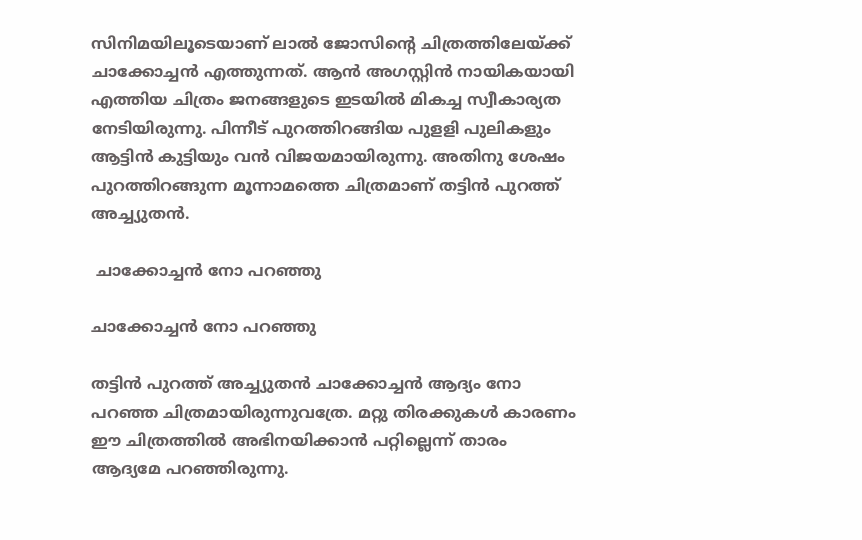സിനിമയിലൂടെയാണ് ലാൽ ജോസിന്റെ ചിത്രത്തിലേയ്ക്ക് ചാക്കോച്ചൻ എത്തുന്നത്. ആൻ അഗസ്റ്റിൻ നായികയായി എത്തിയ ചിത്രം ജനങ്ങളുടെ ഇടയിൽ മികച്ച സ്വീകാര്യത നേടിയിരുന്നു. പിന്നീട് പുറത്തിറങ്ങിയ പുളളി പുലികളും ആട്ടിൻ കുട്ടിയും വൻ വിജയമായിരുന്നു. അതിനു ശേഷം പുറത്തിറങ്ങുന്ന മൂന്നാമത്തെ ചിത്രമാണ് തട്ടിൻ പുറത്ത് അച്ച്യുതൻ.

 ചാക്കോച്ചൻ നോ പറഞ്ഞു

ചാക്കോച്ചൻ നോ പറഞ്ഞു

തട്ടിൻ പുറത്ത് അച്ച്യുതൻ ചാക്കോച്ചൻ ആദ്യം നോ പറഞ്ഞ ചിത്രമായിരുന്നുവത്രേ. മറ്റു തിരക്കുകൾ കാരണം ഈ ചിത്രത്തിൽ അഭിനയിക്കാൻ പറ്റില്ലെന്ന് താരം ആദ്യമേ പറഞ്ഞിരുന്നു.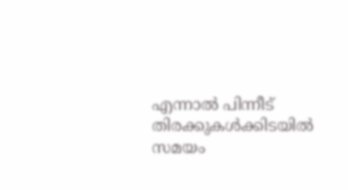എന്നാൽ പിന്നീട് തിരക്കുകൾക്കിടയിൽ സമയം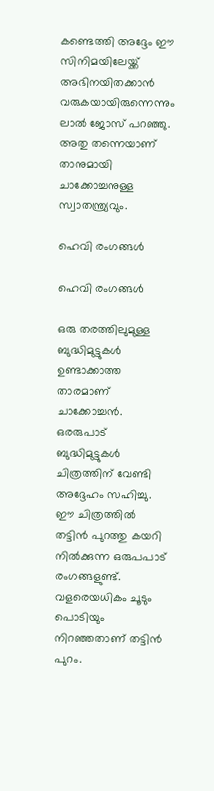കണ്ടെത്തി അദ്ദേം ഈ സിനിമയിലേയ്ക്ക് അഭിനയിതക്കാൻ വരുകയായിരുന്നെന്നും ലാൽ ജോസ് പറഞ്ഞു. അതു തന്നെയാണ് താനുമായി ചാക്കോച്ചനുള്ള സ്വാതന്ത്ര്യവും.

ഹെവി രംഗങ്ങൾ

ഹെവി രംഗങ്ങൾ

ഒരു തരത്തിലുമുള്ള ബുദ്ധിമുട്ടുകൾ ഉണ്ടാക്കാത്ത താരമാണ് ചാക്കോച്ചൻ. ഒരരുപാട് ബുദ്ധിമുട്ടുകൾ ചിത്രത്തിന് വേണ്ടി അദ്ദേഹം സഹിച്ചു. ഈ ചിത്രത്തിൽ തട്ടിൻ പുറത്തു കയറി നിൽക്കുന്ന ഒരുപപാട് രംഗങ്ങളുണ്ട്. വളരെയധികം ചൂടും പൊടിയും നിറഞ്ഞതാണ് തട്ടിൻ പുറം.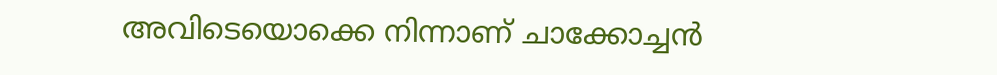അവിടെയൊക്കെ നിന്നാണ് ചാക്കോച്ചൻ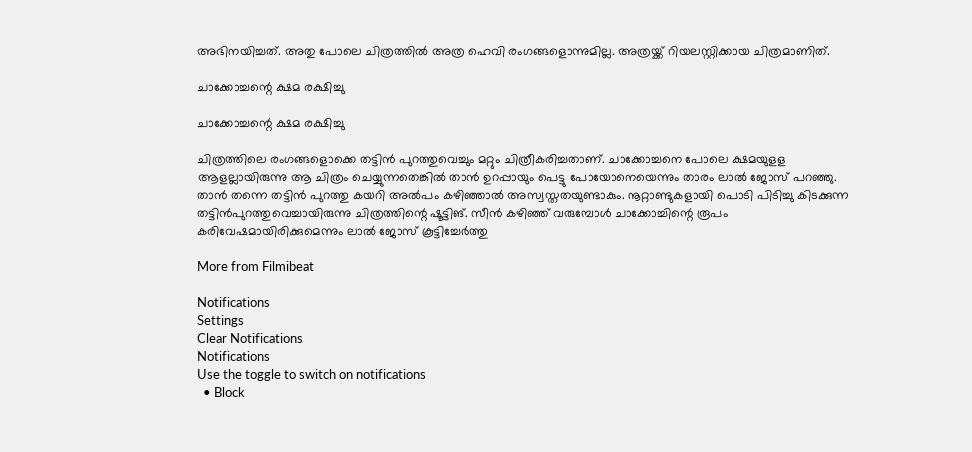അഭിനയിച്ചത്. അതു പോലെ ചിത്രത്തിൽ അത്ര ഹെവി രംഗങ്ങളൊന്നുമില്ല. അത്രയ്ക്ക് റിയലസ്റ്റിക്കായ ചിത്രമാണിത്.

ചാക്കോച്ചന്റെ ക്ഷമ രക്ഷിച്ചു

ചാക്കോച്ചന്റെ ക്ഷമ രക്ഷിച്ചു

ചിത്രത്തിലെ രംഗങ്ങളൊക്കെ തട്ടിൻ പുറത്തുവെച്ചും മറ്റും ചിത്രീകരിച്ചതാണ്. ചാക്കോച്ചനെ പോലെ ക്ഷമയുളള ആളല്ലായിരുന്നു ആ ചിത്രം ചെയ്യുന്നതെങ്കിൽ താൻ ഉറപ്പായും പെട്ടു പോയോനെയെന്നും താരം ലാൽ ജോസ് പറഞ്ഞു. താൻ തന്നെ തട്ടിൻ പുറത്തു കയറി അൽപം കഴിഞ്ഞാൽ അസ്വസ്തതയുണ്ടാകും. നൂറ്റാണ്ടുകളായി പൊടി പിടിച്ചു കിടക്കുന്ന തട്ടിൻപുറത്തുവെച്ചായിരുന്നു ചിത്രത്തിന്റെ ഷൂട്ടിങ്. സീൻ കഴിഞ്ഞ് വരുമ്പോൾ ചാക്കോച്ചിന്റെ രൂപം കരിവേഷമായിരിക്കുമെന്നും ലാൽ ജോസ് കൂട്ടിച്ചേർത്തു

More from Filmibeat

Notifications
Settings
Clear Notifications
Notifications
Use the toggle to switch on notifications
  • Block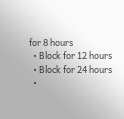for 8 hours
  • Block for 12 hours
  • Block for 24 hours
  •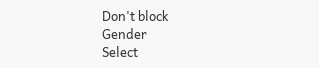Don't block
Gender
Select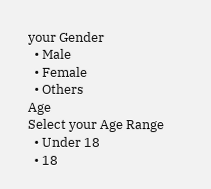your Gender
  • Male
  • Female
  • Others
Age
Select your Age Range
  • Under 18
  • 18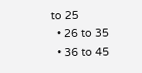to 25
  • 26 to 35
  • 36 to 45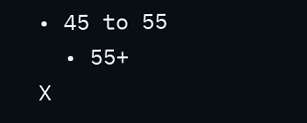• 45 to 55
  • 55+
X